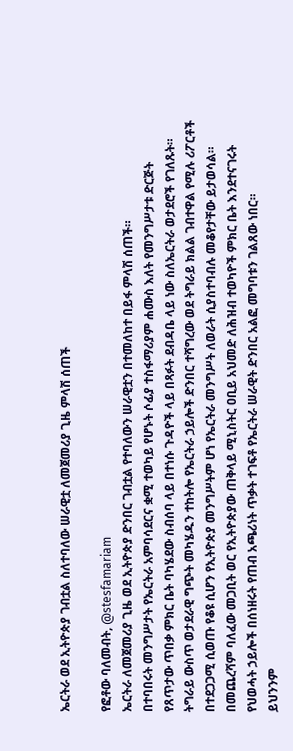ኤርትራ ወደ ኢትዮጵያ ገብቷል ስለተባለው ሠራዊቷ ለመጀመሪያ ጊዜ ምላሽ ሰጠች

የፎቶው ባለመብት, @stesfamariam
ኤርትራ ለመጀመሪያ ጊዜ ወደ ኢትዮጵያ ድንበር ገብቷል የተባለውን ሠራዊቷን በተመለከተ በይፋ ምላሽ ሰጠች።
በተባበሩት መንግሥታት የኤርትራ አምባሳደርና ቋሚ ተወካይ የሆኑት ሶፊያ ተስፋማሪያም ሐሙስ እለት የመንግሥታቱ ድርጅት የጸጥታው ጥበቃ ምክር ቤት ባካሄደው ስብሰባ ላይ በተነሱ ጉዳዮች ላይ በጻፉት ደብዳቤ ላይ ነው ስለኤርትራ ወታደሮች የገለጹት።
ትግራይ ውስጥ ወታደራዊ ግጭት መካሄዱን ተከትሎ የኤርትራ ኃይሎች ድንበር ተሻግረው ወደ ትግራይ ክልል ገብተዋል የሚሉ ሪፖርቶች በተደጋጋሚ ሲወጡ የቆዩ ሲሆን የኢትዮጵያ መንግሥትም ሆነ የኤርትራ መንግሥት ለወራት ሲያስተባብሉ መቆየታቸው ይታወሳል።
በመጨረሻም ባለፈው መጋቢት ወር የኢትዮጵያው ጠቅላይ ሚኒስትር ዐቢይ አህመድ ለሕዝብ ተወካዮች ምክር ቤት እንደተናገሩት የህወሓት ኃይሎች በሰነዘሩት የጠብ አጫሪነት ጥቃት ተገፍቶ የኤርትራ ሠራዊት ድንበር አልፎ መግባቱን ገልጸው ነበር።
ይህንንም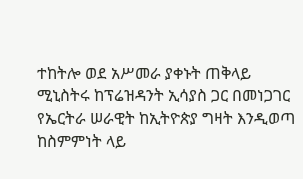ተከትሎ ወደ አሥመራ ያቀኑት ጠቅላይ ሚኒስትሩ ከፕሬዝዳንት ኢሳያስ ጋር በመነጋገር የኤርትራ ሠራዊት ከኢትዮጵያ ግዛት እንዲወጣ ከስምምነት ላይ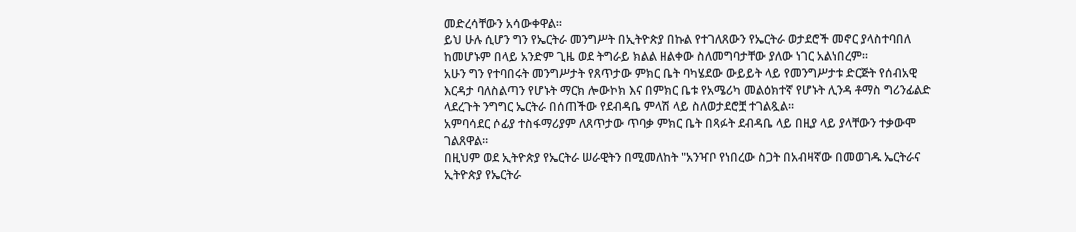መድረሳቸውን አሳውቀዋል።
ይህ ሁሉ ሲሆን ግን የኤርትራ መንግሥት በኢትዮጵያ በኩል የተገለጸውን የኤርትራ ወታደሮች መኖር ያላስተባበለ ከመሆኑም በላይ አንድም ጊዜ ወደ ትግራይ ክልል ዘልቀው ስለመግባታቸው ያለው ነገር አልነበረም።
አሁን ግን የተባበሩት መንግሥታት የጸጥታው ምክር ቤት ባካሄደው ውይይት ላይ የመንግሥታቱ ድርጅት የሰብአዊ እርዳታ ባለስልጣን የሆኑት ማርክ ሎውኮክ እና በምክር ቤቱ የአሜሪካ መልዕክተኛ የሆኑት ሊንዳ ቶማስ ግሪንፊልድ ላደረጉት ንግግር ኤርትራ በሰጠችው የደብዳቤ ምላሽ ላይ ስለወታደሮቿ ተገልጿል።
አምባሳደር ሶፊያ ተስፋማሪያም ለጸጥታው ጥባቃ ምክር ቤት በጻፉት ደብዳቤ ላይ በዚያ ላይ ያላቸውን ተቃውሞ ገልጸዋል።
በዚህም ወደ ኢትዮጵያ የኤርትራ ሠራዊትን በሚመለከት "አንዣቦ የነበረው ስጋት በአብዛኛው በመወገዱ ኤርትራና ኢትዮጵያ የኤርትራ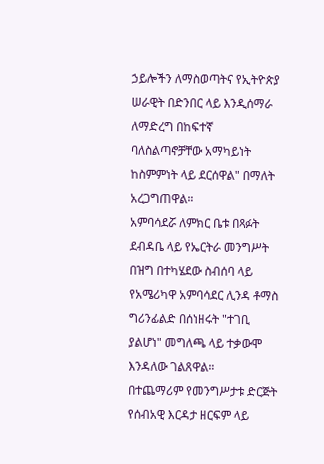ኃይሎችን ለማስወጣትና የኢትዮጵያ ሠራዊት በድንበር ላይ እንዲሰማራ ለማድረግ በከፍተኛ ባለስልጣኖቻቸው አማካይነት ከስምምነት ላይ ደርሰዋል" በማለት አረጋግጠዋል።
አምባሳደሯ ለምክር ቤቱ በጻፉት ደብዳቤ ላይ የኤርትራ መንግሥት በዝግ በተካሄደው ስብሰባ ላይ የአሜሪካዋ አምባሳደር ሊንዳ ቶማስ ግሪንፊልድ በሰነዘሩት "ተገቢ ያልሆነ" መግለጫ ላይ ተቃውሞ እንዳለው ገልጸዋል።
በተጨማሪም የመንግሥታቱ ድርጅት የሰብአዊ እርዳታ ዘርፍም ላይ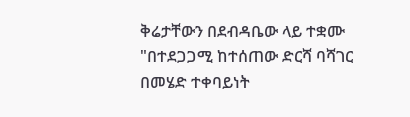ቅሬታቸውን በደብዳቤው ላይ ተቋሙ "በተደጋጋሚ ከተሰጠው ድርሻ ባሻገር በመሄድ ተቀባይነት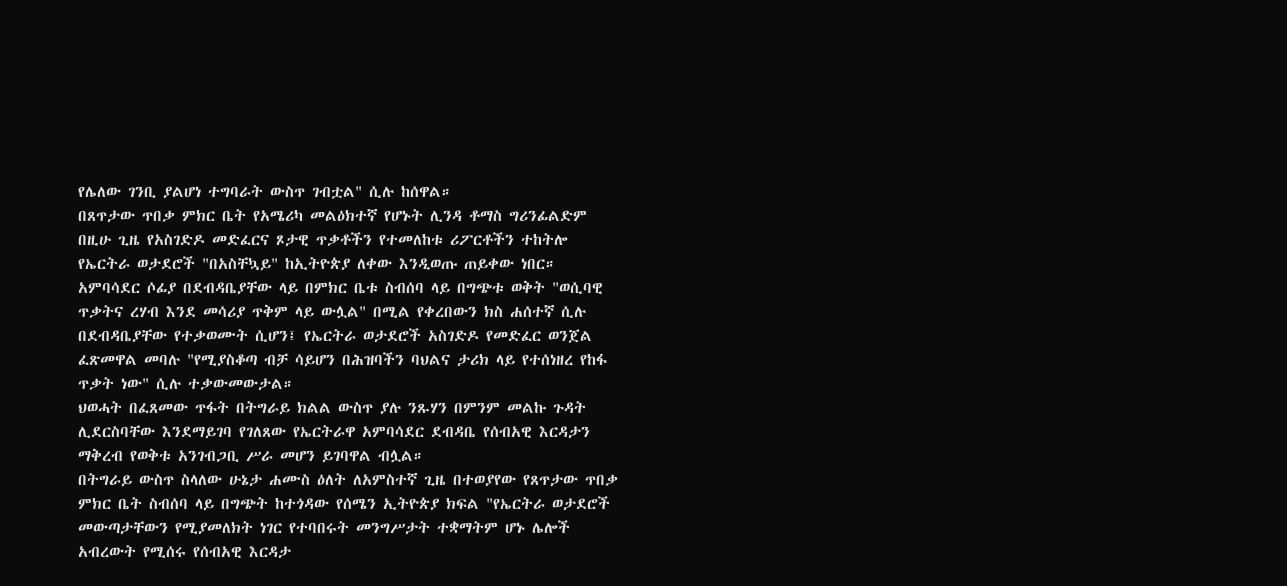የሌለው ገንቢ ያልሆነ ተግባራት ውስጥ ገብቷል" ሲሉ ከሰዋል።
በጸጥታው ጥበቃ ምክር ቤት የአሜሪካ መልዕክተኛ የሆኑት ሊንዳ ቶማስ ግሪንፊልድም በዚሁ ጊዜ የአስገድዶ መድፈርና ጾታዊ ጥቃቶችን የተመለከቱ ሪፖርቶችን ተከትሎ የኤርትራ ወታደሮች "በአስቸኳይ" ከኢትዮጵያ ለቀው እንዲወጡ ጠይቀው ነበር።
አምባሳደር ሶፊያ በደብዳቤያቸው ላይ በምክር ቤቱ ስብሰባ ላይ በግጭቱ ወቅት "ወሲባዊ ጥቃትና ረሃብ እንደ መሳሪያ ጥቅም ላይ ውሏል" በሚል የቀረበውን ክስ ሐሰተኛ ሲሉ በደብዳቤያቸው የተቃወሙት ሲሆን፤ የኤርትራ ወታደሮች አስገድዶ የመድፈር ወንጀል ፈጽመዋል መባሉ "የሚያስቆጣ ብቻ ሳይሆን በሕዝባችን ባህልና ታሪክ ላይ የተሰነዘረ የከፋ ጥቃት ነው" ሲሉ ተቃውመውታል።
ህወሓት በፈጸመው ጥፋት በትግራይ ክልል ውስጥ ያሉ ንጹሃን በምንም መልኩ ጉዳት ሊደርስባቸው እንደማይገባ የገለጸው የኤርትራዋ አምባሳደር ደብዳቤ የሰብአዊ እርዳታን ማቅረብ የወቅቱ አንገብጋቢ ሥራ መሆን ይገባዋል ብሏል።
በትግራይ ውስጥ ስላለው ሁኔታ ሐሙስ ዕለት ለአምስተኛ ጊዜ በተወያየው የጸጥታው ጥበቃ ምክር ቤት ስብሰባ ላይ በግጭት ከተጎዳው የሰሜን ኢትዮጵያ ክፍል "የኤርትራ ወታደሮች መውጣታቸውን የሚያመለክት ነገር የተባበሩት መንግሥታት ተቋማትም ሆኑ ሌሎች አብረውት የሚሰሩ የሰብአዊ እርዳታ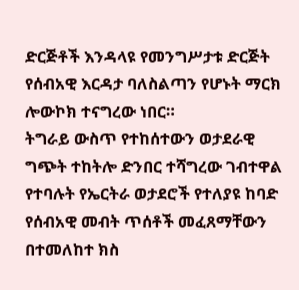ድርጅቶች እንዳላዩ የመንግሥታቱ ድርጅት የሰብአዊ እርዳታ ባለስልጣን የሆኑት ማርክ ሎውኮክ ተናግረው ነበር።
ትግራይ ውስጥ የተከሰተውን ወታደራዊ ግጭት ተከትሎ ድንበር ተሻግረው ገብተዋል የተባሉት የኤርትራ ወታደሮች የተለያዩ ከባድ የሰብአዊ መብት ጥሰቶች መፈጸማቸውን በተመለከተ ክስ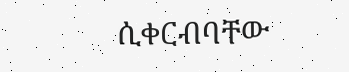ሲቀርብባቸው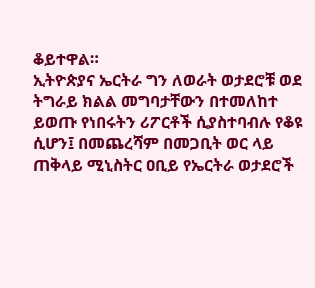ቆይተዋል።
ኢትዮጵያና ኤርትራ ግን ለወራት ወታደሮቹ ወደ ትግራይ ክልል መግባታቸውን በተመለከተ ይወጡ የነበሩትን ሪፖርቶች ሲያስተባብሉ የቆዩ ሲሆን፤ በመጨረሻም በመጋቢት ወር ላይ ጠቅላይ ሚኒስትር ዐቢይ የኤርትራ ወታደሮች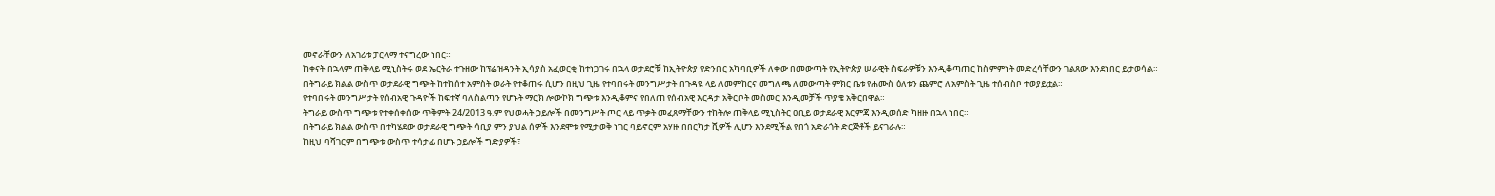መኖራቸውን ለአገሪቱ ፓርላማ ተናግረው ነበር።
ከቀናት በኋላም ጠቅላይ ሚኒስትሩ ወደ ኤርትራ ተጉዘው ከፕሬዝዳንት ኢሳያስ አፈወርቂ ከተነጋገሩ በኋላ ወታደሮቹ ከኢትዮጵያ የድንበር አካባቢዎች ለቀው በመውጣት የኢትዮጵያ ሠራዊት ስፍራዎቹን እንዲቆጣጠር ከስምምነት መድረሳቸውን ገልጸው እንደነበር ይታወሳል።
በትግራይ ክልል ውስጥ ወታደራዊ ግጭት ከተከሰተ አምስት ወራት የተቆጠሩ ሲሆን በዚህ ጊዜ የተባበሩት መንግሥታት በጉዳዩ ላይ ለመምከርና መግለጫ ለመውጣት ምክር ቤቱ የሐሙስ ዕለቱን ጨምሮ ለአምስት ጊዜ ተሰብስቦ ተወያይቷል።
የተባበሩት መንግሥታት የሰብአዊ ጉዳዮች ከፍተኛ ባለስልጣን የሆኑት ማርክ ሎውኮክ ግጭቱ እንዲቆምና የበለጠ የሰብአዊ እርዳታ አቅርቦት መስመር እንዲመቻች ጥያቄ አቅርበዋል።
ትግራይ ውስጥ ግጭቱ የተቀሰቀሰው ጥቅምት 24/2013 ዓ.ም የህወሓት ኃይሎች በመንግሥት ጦር ላይ ጥቃት መፈጸማቸውን ተከትሎ ጠቅላይ ሚኒስትር ዐቢይ ወታደራዊ እርምጃ እንዲወሰድ ካዘዙ በኋላ ነበር።
በትግራይ ክልል ውስጥ በተካሄደው ወታደራዊ ግጭት ሳቢያ ምን ያህል ሰዎች እንደሞቱ የሚታወቅ ነገር ባይኖርም አሃዙ በበርካታ ሺዎች ሊሆን እንደሚችል የበጎ አድራጎት ድርጅቶች ይናገራሉ።
ከዚህ ባሻገርም በግጭቱ ውስጥ ተሳታፊ በሆኑ ኃይሎች ግድያዎች፣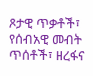ጾታዊ ጥቃቶች፣ የሰብአዊ መብት ጥሰቶች፣ ዘረፋና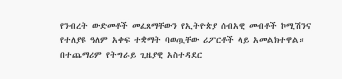የንብረት ውድመቶች መፈጸማቸውን የኢትዮጵያ ሰብአዊ መብቶች ኮሚሽንና የተለያዩ ዓለም አቀፍ ተቋማት ባወጧቸው ሪፖርቶች ላይ አመልክተዋል።
በተጨማሪም የትግራይ ጊዜያዊ አስተዳደር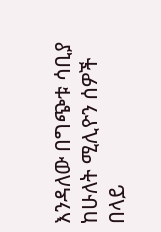እንዳለው በግጭቱ ሳቢያ ከሁለት ሚሊዮን ሰዎች በላይ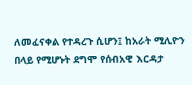ለመፈናቀል የተዳረጉ ሲሆን፤ ከአራት ሚሊዮን በላይ የሚሆኑት ደግሞ የሰብአዊ እርዳታ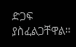ድጋፍ ያስፈልጋቸዋል።